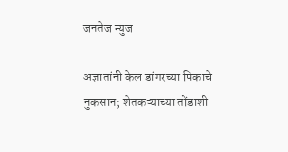जनतेज न्युज

अज्ञातांनी केल डांगरच्या पिकाचे नुकसान; शेतकऱ्याच्या तोंडाशी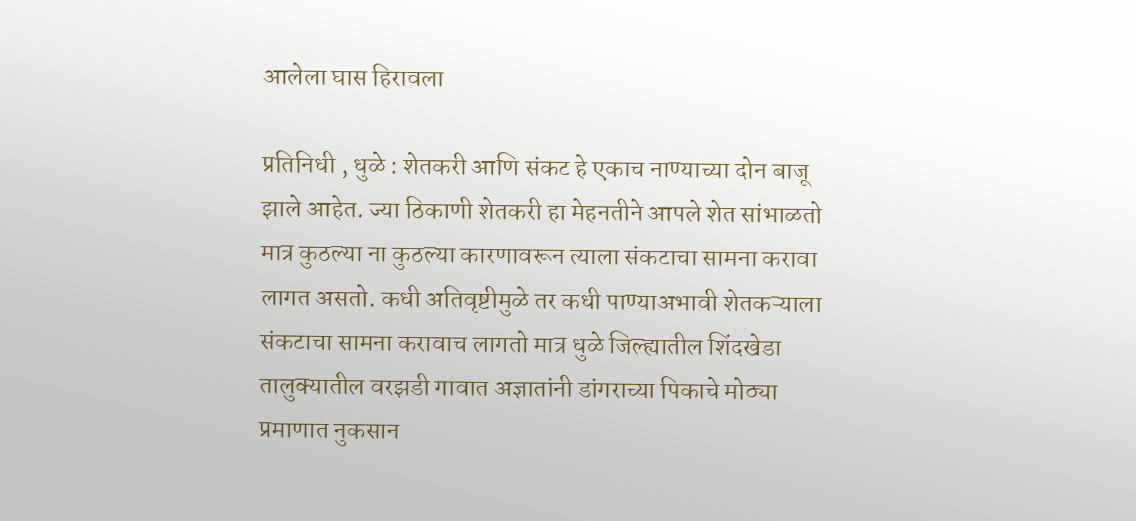आलेला घास हिरावला

प्रतिनिधी , धुळे : शेतकरी आणि संकट हे एकाच नाण्याच्या दोन बाजू झाले आहेत. ज्या ठिकाणी शेतकरी हा मेहनतीने आपले शेत सांभाळतो मात्र कुठल्या ना कुठल्या कारणावरून त्याला संकटाचा सामना करावा लागत असतो. कधी अतिवृष्टीमुळे तर कधी पाण्याअभावी शेतकऱ्याला संकटाचा सामना करावाच लागतो मात्र धुळे जिल्ह्यातील शिंदखेडा तालुक्यातील वरझडी गावात अज्ञातांनी डांगराच्या पिकाचे मोठ्या प्रमाणात नुकसान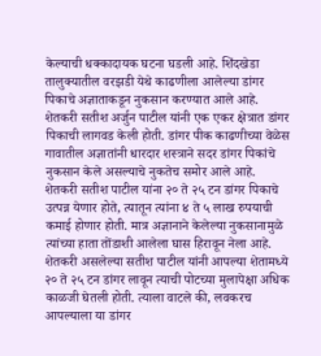केल्याची धक्कादायक घटना घडली आहे. शिंदखेडा तालुक्यातील वरझडी येथे काढणीला आलेल्या डांगर पिकाचे अज्ञाताकडून नुकसान करण्यात आले आहे. शेतकरी सतीश अर्जुन पाटील यांनी एक एकर क्षेत्रात डांगर पिकाची लागवड केली होती. डांगर पीक काढणीच्या वेळेस गावातील अज्ञातांनी धारदार शस्त्राने सदर डांगर पिकांचे नुकसान केले असल्याचे नुकतेच समोर आले आहे. शेतकरी सतीश पाटील यांना २० ते २५ टन डांगर पिकाचे उत्पन्न येणार होते, त्यातून त्यांना ४ ते ५ लाख रुपयाची कमाई होणार होती. मात्र अज्ञानाने केलेल्या नुकसानामुळे त्यांच्या हाता तोंडाशी आलेला घास हिरावून नेला आहे. शेतकरी असलेल्या सतीश पाटील यांनी आपल्या शेतामध्ये २० ते २५ टन डांगर लावून त्याची पोटच्या मुलापेक्षा अधिक काळजी घेतली होती. त्याला वाटले की, लवकरच आपल्याला या डांगर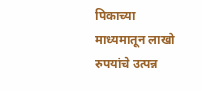पिकाच्या माध्यमातून लाखो रुपयांचे उत्पन्न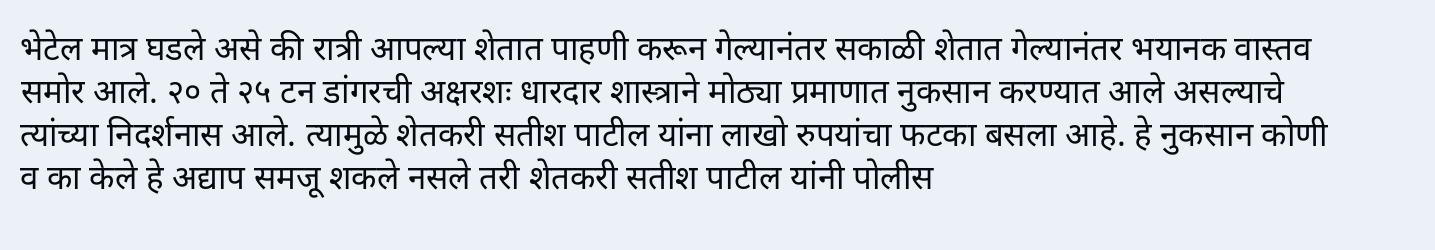भेटेल मात्र घडले असे की रात्री आपल्या शेतात पाहणी करून गेल्यानंतर सकाळी शेतात गेल्यानंतर भयानक वास्तव समोर आले. २० ते २५ टन डांगरची अक्षरशः धारदार शास्त्राने मोठ्या प्रमाणात नुकसान करण्यात आले असल्याचे त्यांच्या निदर्शनास आले. त्यामुळे शेतकरी सतीश पाटील यांना लाखो रुपयांचा फटका बसला आहे. हे नुकसान कोणी व का केले हे अद्याप समजू शकले नसले तरी शेतकरी सतीश पाटील यांनी पोलीस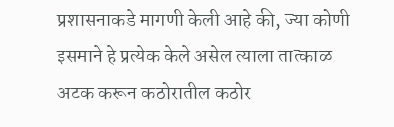प्रशासनाकडे मागणी केली आहे की, ज्या कोणी इसमाने हे प्रत्येक केले असेल त्याला तात्काळ अटक करून कठोरातील कठोर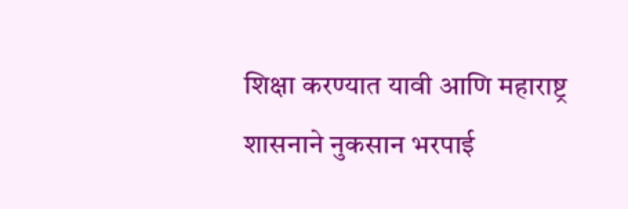शिक्षा करण्यात यावी आणि महाराष्ट्र शासनाने नुकसान भरपाई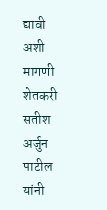द्यावी अशी मागणी शेतकरी सतीश अर्जुन पाटील यांनी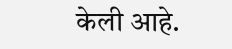केली आहे.